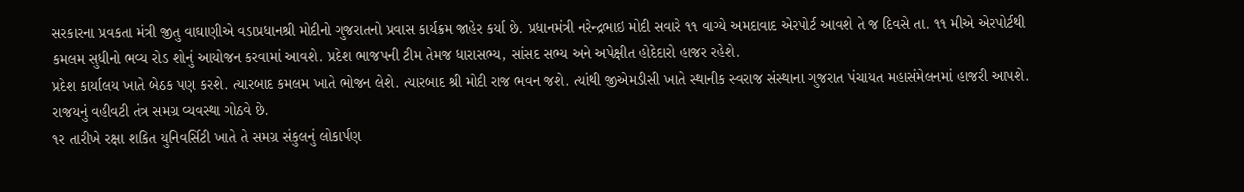સરકારના પ્રવકતા મંત્રી જીતુ વાઘાણીએ વડાપ્રધાનશ્રી મોદીનો ગુજરાતનો પ્રવાસ કાર્યક્રમ જાહેર કર્યા છે. પ્રધાનમંત્રી નરેન્દ્રભાઇ મોદી સવારે ૧૧ વાગ્યે અમદાવાદ એરપોર્ટ આવશે તે જ દિવસે તા. ૧૧ મીએ એરપોર્ટથી કમલમ સુધીનો ભવ્ય રોડ શોનું આયોજન કરવામાં આવશે. પ્રદેશ ભાજપની ટીમ તેમજ ધારાસભ્ય, સાંસદ સભ્ય અને અપેક્ષીત હોદેદારો હાજર રહેશે.
પ્રદેશ કાર્યાલય ખાતે બેઠક પણ કરશે. ત્યારબાદ કમલમ ખાતે ભોજન લેશે. ત્યારબાદ શ્રી મોદી રાજ ભવન જશે. ત્યાંથી જીએમડીસી ખાતે સ્થાનીક સ્વરાજ સંસ્થાના ગુજરાત પંચાયત મહાસંમેલનમાં હાજરી આપશે. રાજયનું વહીવટી તંત્ર સમગ્ર વ્યવસ્થા ગોઠવે છે.
૧ર તારીખે રક્ષા શકિત યુનિવર્સિટી ખાતે તે સમગ્ર સંકુલનું લોકાર્પણ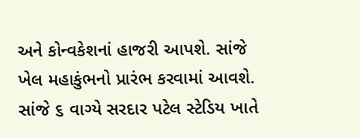અને કોન્વકેશનાં હાજરી આપશે. સાંજે ખેલ મહાકુંભનો પ્રારંભ કરવામાં આવશે. સાંજે ૬ વાગ્યે સરદાર પટેલ સ્ટેડિય ખાતે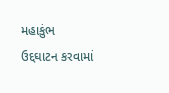મહાકુંભ ઉદ્દઘાટન કરવામાં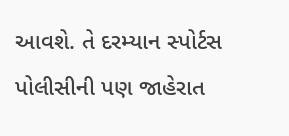આવશે. તે દરમ્યાન સ્પોર્ટસ પોલીસીની પણ જાહેરાત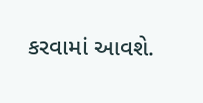કરવામાં આવશે.